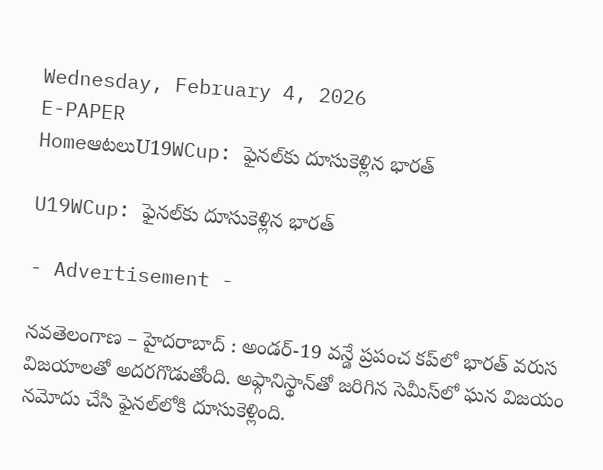Wednesday, February 4, 2026
E-PAPER
HomeఆటలుU19WCup: ఫైనల్‌కు దూసుకెళ్లిన భారత్‌

U19WCup: ఫైనల్‌కు దూసుకెళ్లిన భారత్‌

- Advertisement -

నవతెలంగాణ – హైదరాబాద్ : అండర్-19 వన్డే ప్రపంచ కప్‌లో భారత్‌ వరుస విజయాలతో అదరగొడుతోంది. అఫ్గానిస్థాన్‌తో జరిగిన సెమీస్‌లో ఘన విజయం నమోదు చేసి ఫైనల్‌లోకి దూసుకెళ్లింది.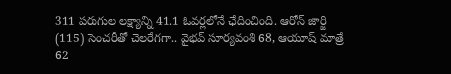311 పరుగుల లక్ష్యాన్ని 41.1 ఓవర్లలోనే ఛేదించింది. ఆరోన్‌ జార్జి (115) సెంచరీతో చెలరేగగా.. వైభవ్‌ సూర్యవంశి 68, ఆయూష్‌ మాత్రే 62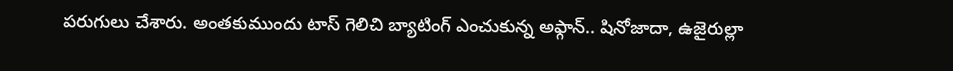పరుగులు చేశారు. అంతకుముందు టాస్ గెలిచి బ్యాటింగ్ ఎంచుకున్న అఫ్గాన్.. షినోజాదా, ఉజైరుల్లా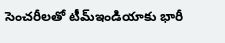సెంచరీలతో టీమ్ఇండియాకు భారీ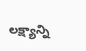లక్ష్యాన్ని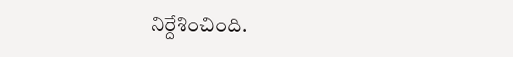నిర్దేశించింది.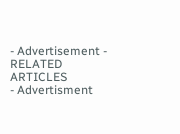- Advertisement -
RELATED ARTICLES
- Advertisment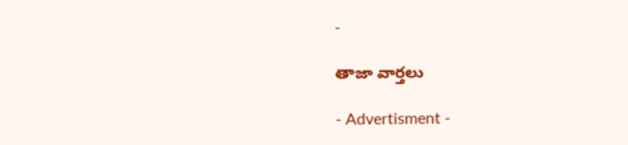-

తాజా వార్తలు

- Advertisment -